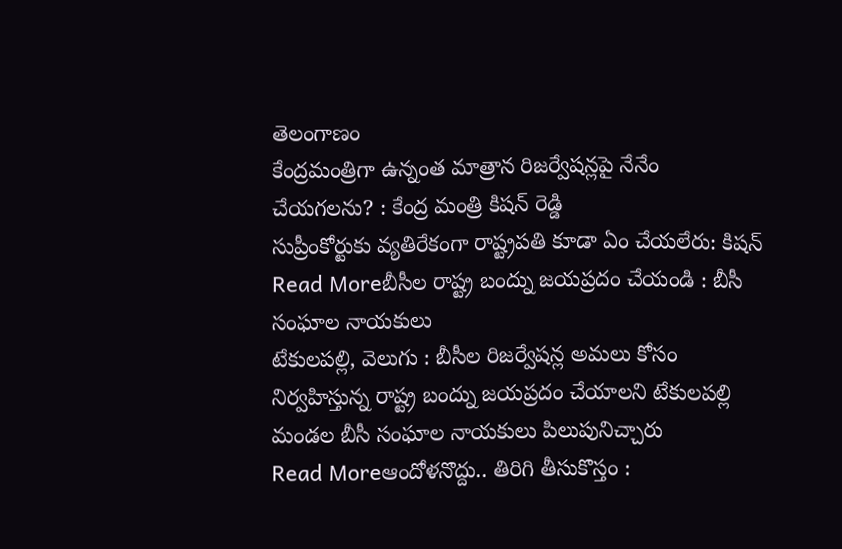తెలంగాణం
కేంద్రమంత్రిగా ఉన్నంత మాత్రాన రిజర్వేషన్లపై నేనేం చేయగలను? : కేంద్ర మంత్రి కిషన్ రెడ్డి
సుప్రీంకోర్టుకు వ్యతిరేకంగా రాష్ట్రపతి కూడా ఏం చేయలేరు: కిషన్
Read Moreబీసీల రాష్ట్ర బంద్ను జయప్రదం చేయండి : బీసీ సంఘాల నాయకులు
టేకులపల్లి, వెలుగు : బీసీల రిజర్వేషన్ల అమలు కోసం నిర్వహిస్తున్న రాష్ట్ర బంద్ను జయప్రదం చేయాలని టేకులపల్లి మండల బీసీ సంఘాల నాయకులు పిలుపునిచ్చారు
Read Moreఆందోళనొద్దు.. తిరిగి తీసుకొస్తం :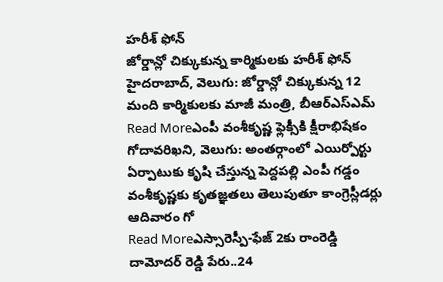హరీశ్ ఫోన్
జోర్డాన్లో చిక్కుకున్న కార్మికులకు హరీశ్ ఫోన్ హైదరాబాద్, వెలుగు: జోర్డాన్లో చిక్కుకున్న 12 మంది కార్మికులకు మాజీ మంత్రి, బీఆర్ఎస్ఎమ్
Read Moreఎంపీ వంశీకృష్ణ ఫ్లెక్సీకి క్షీరాభిషేకం
గోదావరిఖని, వెలుగు: అంతర్గాంలో ఎయిర్పోర్టు ఏర్పాటుకు కృషి చేస్తున్న పెద్దపల్లి ఎంపీ గడ్డం వంశీకృష్ణకు కృతజ్ఞతలు తెలుపుతూ కాంగ్రెస్లీడర్లు ఆదివారం గో
Read Moreఎస్సారెస్పీ-ఫేజ్ 2కు రాంరెడ్డి దామోదర్ రెడ్డి పేరు..24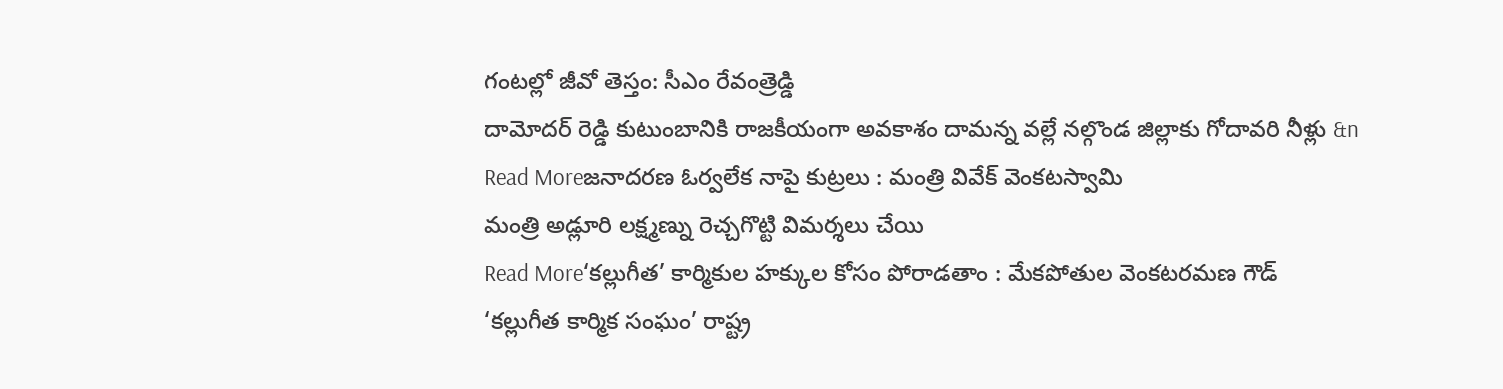గంటల్లో జీవో తెస్తం: సీఎం రేవంత్రెడ్డి
దామోదర్ రెడ్డి కుటుంబానికి రాజకీయంగా అవకాశం దామన్న వల్లే నల్గొండ జిల్లాకు గోదావరి నీళ్లు &n
Read Moreజనాదరణ ఓర్వలేక నాపై కుట్రలు : మంత్రి వివేక్ వెంకటస్వామి
మంత్రి అడ్లూరి లక్ష్మణ్ను రెచ్చగొట్టి విమర్శలు చేయి
Read More‘కల్లుగీత’ కార్మికుల హక్కుల కోసం పోరాడతాం : మేకపోతుల వెంకటరమణ గౌడ్
‘కల్లుగీత కార్మిక సంఘం’ రాష్ట్ర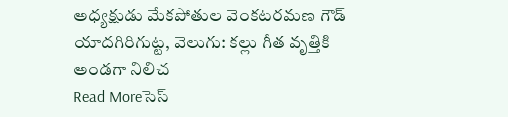అధ్యక్షుడు మేకపోతుల వెంకటరమణ గౌడ్ యాదగిరిగుట్ట, వెలుగు: కల్లు గీత వృత్తికి అండగా నిలిచ
Read Moreసెస్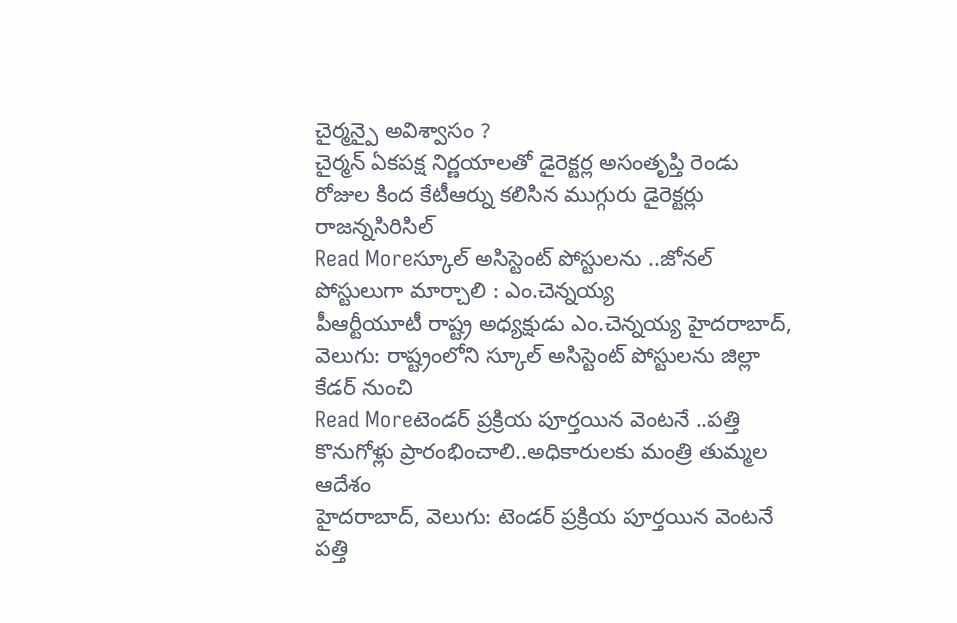చైర్మన్పై అవిశ్వాసం ?
చైర్మన్ ఏకపక్ష నిర్ణయాలతో డైరెక్టర్ల అసంతృప్తి రెండు రోజుల కింద కేటీఆర్ను కలిసిన ముగ్గురు డైరెక్టర్లు రాజన్నసిరిసిల్
Read Moreస్కూల్ అసిస్టెంట్ పోస్టులను ..జోనల్ పోస్టులుగా మార్చాలి : ఎం.చెన్నయ్య
పీఆర్టీయూటీ రాష్ట్ర అధ్యక్షుడు ఎం.చెన్నయ్య హైదరాబాద్, వెలుగు: రాష్ట్రంలోని స్కూల్ అసిస్టెంట్ పోస్టులను జిల్లా కేడర్ నుంచి
Read Moreటెండర్ ప్రక్రియ పూర్తయిన వెంటనే ..పత్తి కొనుగోళ్లు ప్రారంభించాలి..అధికారులకు మంత్రి తుమ్మల ఆదేశం
హైదరాబాద్, వెలుగు: టెండర్ ప్రక్రియ పూర్తయిన వెంటనే పత్తి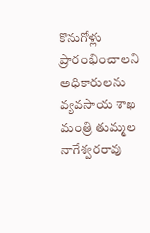కొనుగోళ్లు ప్రారంభించాలని అధికారులను వ్యవసాయ శాఖ మంత్రి తుమ్మల నాగేశ్వరరావు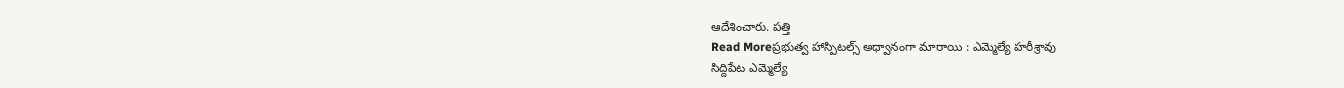ఆదేశించారు. పత్తి
Read Moreప్రభుత్వ హాస్పిటల్స్ అధ్వానంగా మారాయి : ఎమ్మెల్యే హరీశ్రావు
సిద్దిపేట ఎమ్మెల్యే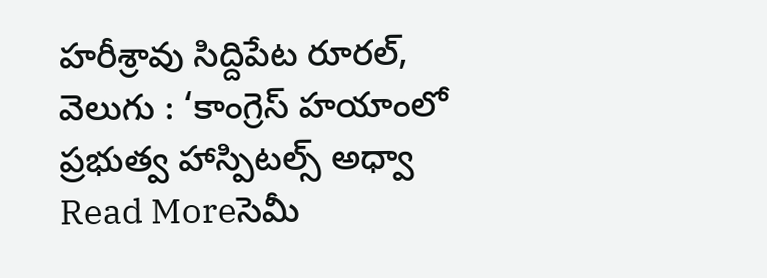హరీశ్రావు సిద్దిపేట రూరల్, వెలుగు : ‘కాంగ్రెస్ హయాంలో ప్రభుత్వ హాస్పిటల్స్ అధ్వా
Read Moreసెమీ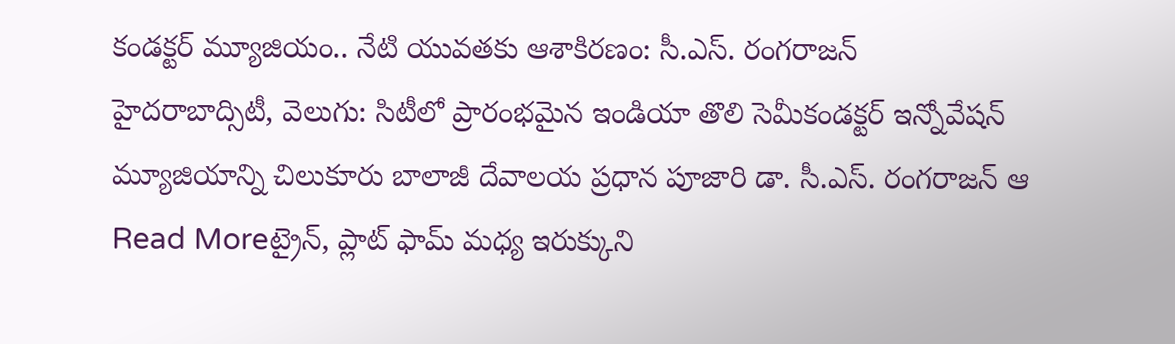కండక్టర్ మ్యూజియం.. నేటి యువతకు ఆశాకిరణం: సీ.ఎస్. రంగరాజన్
హైదరాబాద్సిటీ, వెలుగు: సిటీలో ప్రారంభమైన ఇండియా తొలి సెమీకండక్టర్ ఇన్నోవేషన్ మ్యూజియాన్ని చిలుకూరు బాలాజీ దేవాలయ ప్రధాన పూజారి డా. సీ.ఎస్. రంగరాజన్ ఆ
Read Moreట్రైన్, ప్లాట్ ఫామ్ మధ్య ఇరుక్కుని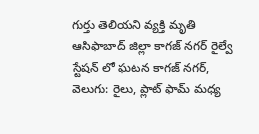గుర్తు తెలియని వ్యక్తి మృతి
ఆసిఫాబాద్ జిల్లా కాగజ్ నగర్ రైల్వే స్టేషన్ లో ఘటన కాగజ్ నగర్, వెలుగు: రైలు, ప్లాట్ ఫామ్ మధ్య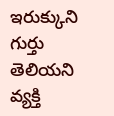ఇరుక్కుని గుర్తు తెలియని వ్యక్తి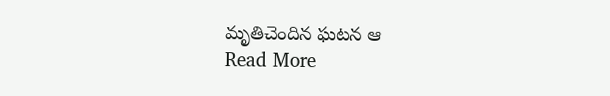మృతిచెందిన ఘటన ఆ
Read More